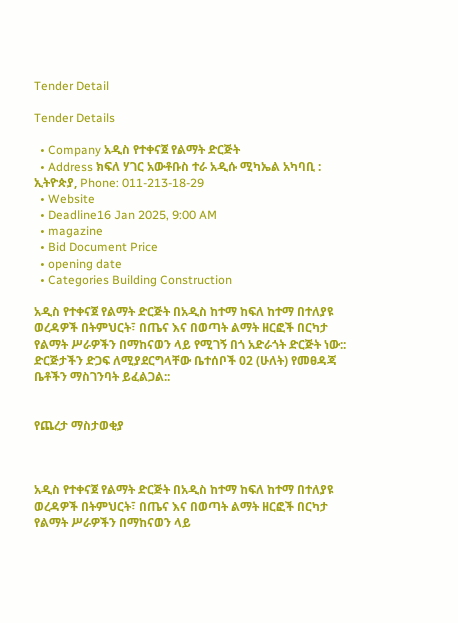Tender Detail

Tender Details

  • Company አዲስ የተቀናጀ የልማት ድርጅት
  • Address ክፍለ ሃገር አውቶቡስ ተራ አዲሱ ሚካኤል አካባቢ : ኢትዮጵያ, Phone: 011-213-18-29
  • Website
  • Deadline16 Jan 2025, 9:00 AM
  • magazine
  • Bid Document Price
  • opening date
  • Categories Building Construction

አዲስ የተቀናጀ የልማት ድርጅት በአዲስ ከተማ ከፍለ ከተማ በተለያዩ ወረዳዎች በትምህርት፣ በጤና እና በወጣት ልማት ዘርፎች በርካታ የልማት ሥራዎችን በማከናወን ላይ የሚገኝ በጎ አድራጎት ድርጅት ነው:: ድርጅታችን ድጋፍ ለሚያደርግላቸው ቤተሰቦች 02 (ሁለት) የመፀዳጃ ቤቶችን ማስገንባት ይፈልጋል::


የጨረታ ማስታወቂያ



አዲስ የተቀናጀ የልማት ድርጅት በአዲስ ከተማ ከፍለ ከተማ በተለያዩ ወረዳዎች በትምህርት፣ በጤና እና በወጣት ልማት ዘርፎች በርካታ የልማት ሥራዎችን በማከናወን ላይ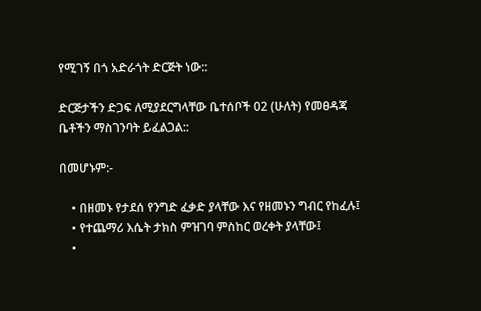የሚገኝ በጎ አድራጎት ድርጅት ነው::

ድርጅታችን ድጋፍ ለሚያደርግላቸው ቤተሰቦች 02 (ሁለት) የመፀዳጃ ቤቶችን ማስገንባት ይፈልጋል::

በመሆኑም:-

    • በዘመኑ የታደሰ የንግድ ፈቃድ ያላቸው እና የዘመኑን ግብር የከፈሉ፤
    • የተጨማሪ እሴት ታክስ ምዝገባ ምስከር ወረቀት ያላቸው፤
    •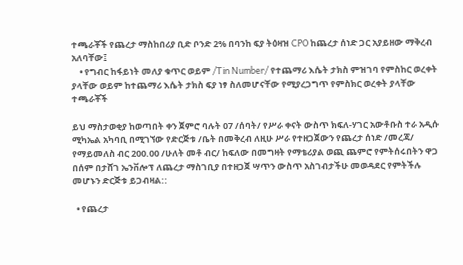ተጫራቾች የጨረታ ማስከበሪያ ቢድ ቦንድ 2% በባንከ ፍያ ትዕዛዝ CPO ከጨረታ ሰነድ ጋር አያይዘው ማቅረብ አለባቸው፤
    • የግብር ከፋይነት መለያ ቁጥር ወይም /Tin Number/ የተጨማሪ እሴት ታክስ ምዝገባ የምስከር ወረቀት ያላቸው ወይም ከተጨማሪ እሴት ታክስ ፍያ ነፃ ስለመሆናቸው የሚያረጋግጥ የምስክር ወረቀት ያላቸው ተጫራቾች

ይህ ማስታወቂያ ከወጣበት ቀን ጀምሮ ባሉት 07 /ሰባት/ የሥራ ቀናት ውስጥ ክፍለ-ሃገር አውቶቡስ ተራ አዲሱ ሚካኤል አካባቢ በሚገኘው የድርጅቱ /ቤት በመቅረብ ለዚሁ ሥራ የተዘጋጀውን የጨረታ ሰነድ /መረጃ/ የማይመለስ ብር 200.00 /ሁለት መቶ ብር/ ከፍለው በመግዛት የማቴሪያል ወጪ ጨምሮ የምትሰሩበትን ዋጋ በሰም በታሸገ ኤንቨሎፕ ለጨረታ ማስገቢያ በተዘጋጀ ሣጥን ውስጥ አስገብታችሁ መወዳደር የምትችሉ መሆኑን ድርጅቱ ይጋብዛል::

  • የጨረታ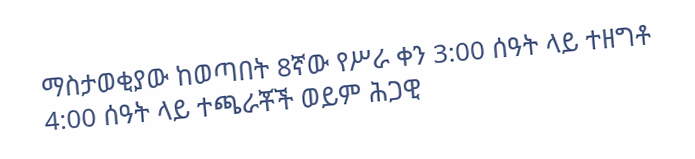ማስታወቂያው ከወጣበት 8ኛው የሥራ ቀን 3:00 ሰዓት ላይ ተዘግቶ 4:00 ሰዓት ላይ ተጫራቾች ወይም ሕጋዊ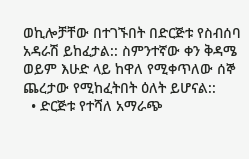ወኪሎቻቸው በተገኙበት በድርጅቱ የስብሰባ አዳራሽ ይከፈታል:: ስምንተኛው ቀን ቅዳሜ ወይም እሁድ ላይ ከዋለ የሚቀጥለው ሰኞ ጨረታው የሚከፈትበት ዕለት ይሆናል::
  • ድርጅቱ የተሻለ አማራጭ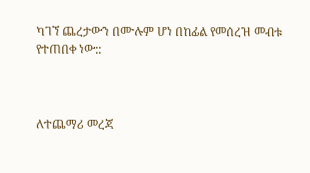ካገኘ ጨረታውን በሙሉም ሆነ በከፊል የመሰረዝ መብቱ የተጠበቀ ነው::



ለተጨማሪ መረጃ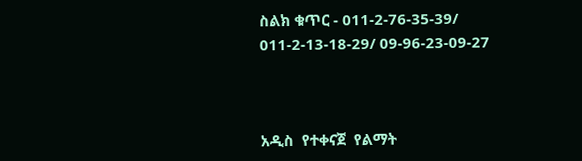ስልክ ቁጥር - 011-2-76-35-39/ 011-2-13-18-29/ 09-96-23-09-27



አዲስ  የተቀናጀ  የልማት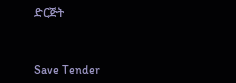ድርጅት



Save Tender